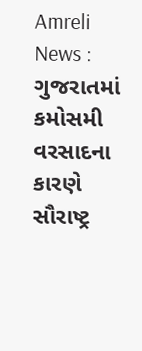Amreli News : ગુજરાતમાં કમોસમી વરસાદના કારણે સૌરાષ્ટ્ર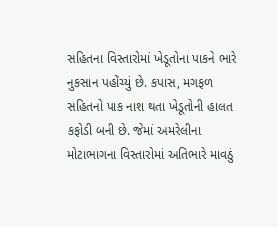સહિતના વિસ્તારોમાં ખેડૂતોના પાકને ભારે નુકસાન પહોંચ્યું છે. કપાસ, મગફળ સહિતનો પાક નાશ થતા ખેડૂતોની હાલત કફોડી બની છે. જેમાં અમરેલીના મોટાભાગના વિસ્તારોમાં અતિભારે માવઠું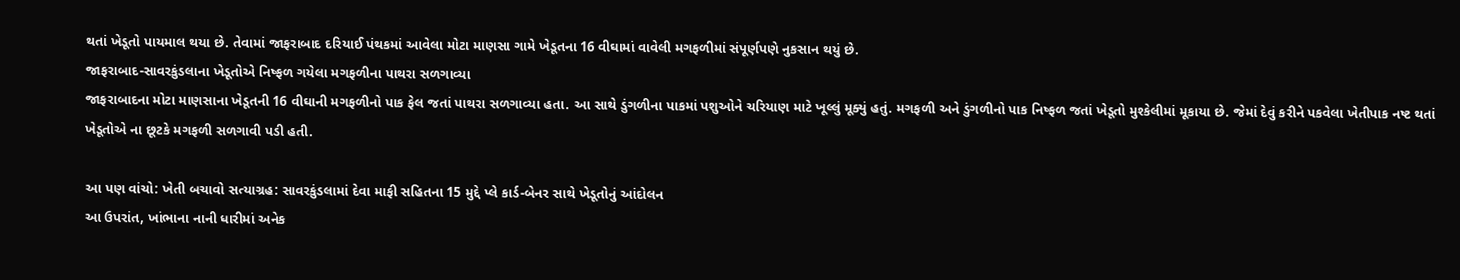થતાં ખેડૂતો પાયમાલ થયા છે. તેવામાં જાફરાબાદ દરિયાઈ પંથકમાં આવેલા મોટા માણસા ગામે ખેડૂતના 16 વીઘામાં વાવેલી મગફળીમાં સંપૂર્ણપણે નુકસાન થયું છે.
જાફરાબાદ-સાવરકુંડલાના ખેડૂતોએ નિષ્ફળ ગયેલા મગફળીના પાથરા સળગાવ્યા
જાફરાબાદના મોટા માણસાના ખેડૂતની 16 વીઘાની મગફળીનો પાક ફેલ જતાં પાથરા સળગાવ્યા હતા. આ સાથે ડુંગળીના પાકમાં પશુઓને ચરિયાણ માટે ખૂલ્લું મૂક્યું હતું. મગફળી અને ડુંગળીનો પાક નિષ્ફળ જતાં ખેડૂતો મુશ્કેલીમાં મૂકાયા છે. જેમાં દેવું કરીને પકવેલા ખેતીપાક નષ્ટ થતાં ખેડૂતોએ ના છૂટકે મગફળી સળગાવી પડી હતી.

આ પણ વાંચો: ખેતી બચાવો સત્યાગ્રહ: સાવરકુંડલામાં દેવા માફી સહિતના 15 મુદ્દે પ્લે કાર્ડ-બેનર સાથે ખેડૂતોનું આંદોલન
આ ઉપરાંત, ખાંભાના નાની ધારીમાં અનેક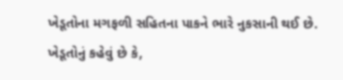ખેડૂતોના મગફળી સહિતના પાકને ભારે નુકસાની થઈ છે. ખેડૂતોનું કહેવું છે કે,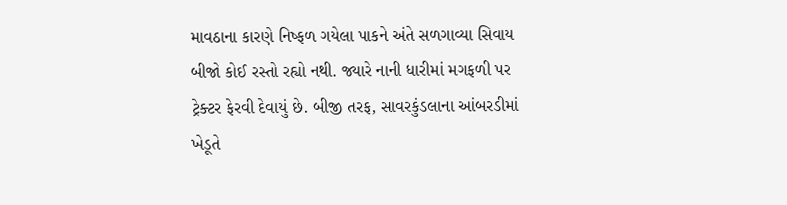માવઠાના કારણે નિષ્ફળ ગયેલા પાકને અંતે સળગાવ્યા સિવાય બીજો કોઈ રસ્તો રહ્યો નથી. જ્યારે નાની ધારીમાં મગફળી પર ટ્રેક્ટર ફેરવી દેવાયું છે. બીજી તરફ, સાવરકુંડલાના આંબરડીમાં ખેડૂતે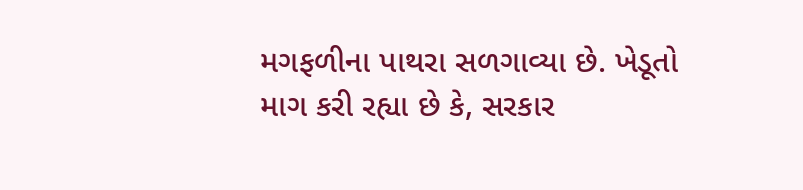મગફળીના પાથરા સળગાવ્યા છે. ખેડૂતો માગ કરી રહ્યા છે કે, સરકાર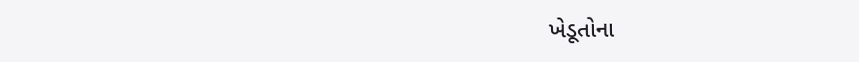ખેડૂતોના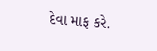દેવા માફ કરે.